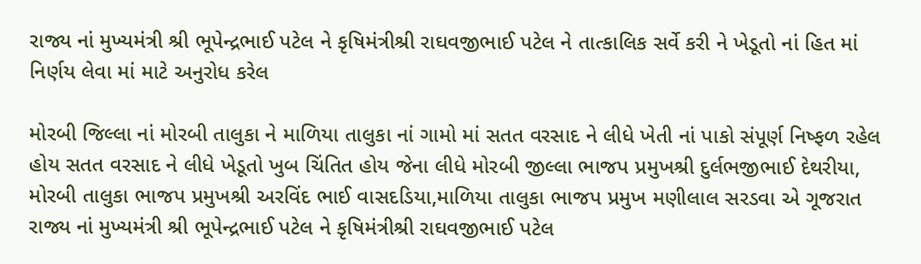રાજ્ય નાં મુખ્યમંત્રી શ્રી ભૂપેન્દ્રભાઈ પટેલ ને કૃષિમંત્રીશ્રી રાઘવજીભાઈ પટેલ ને તાત્કાલિક સર્વે કરી ને ખેડૂતો નાં હિત માં નિર્ણય લેવા માં માટે અનુરોધ કરેલ

મોરબી જિલ્લા નાં મોરબી તાલુકા ને માળિયા તાલુકા નાં ગામો માં સતત વરસાદ ને લીધે ખેતી નાં પાકો સંપૂર્ણ નિષ્ફળ રહેલ હોય સતત વરસાદ ને લીધે ખેડૂતો ખુબ ચિંતિત હોય જેના લીધે મોરબી જીલ્લા ભાજપ પ્રમુખશ્રી દુર્લભજીભાઈ દેથરીયા, મોરબી તાલુકા ભાજપ પ્રમુખશ્રી અરવિંદ ભાઈ વાસદડિયા,માળિયા તાલુકા ભાજપ પ્રમુખ મણીલાલ સરડવા એ ગૂજરાત રાજ્ય નાં મુખ્યમંત્રી શ્રી ભૂપેન્દ્રભાઈ પટેલ ને કૃષિમંત્રીશ્રી રાઘવજીભાઈ પટેલ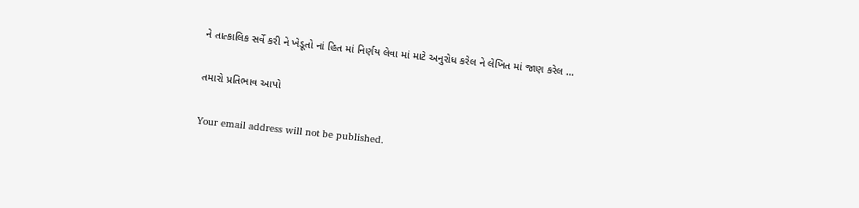ને તાત્કાલિક સર્વે કરી ને ખેડૂતો નાં હિત માં નિર્ણય લેવા માં માટે અનુરોધ કરેલ ને લેખિત માં જાણ કરેલ …

તમારો પ્રતિભાવ આપો

Your email address will not be published.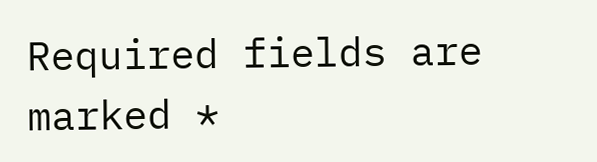Required fields are marked *